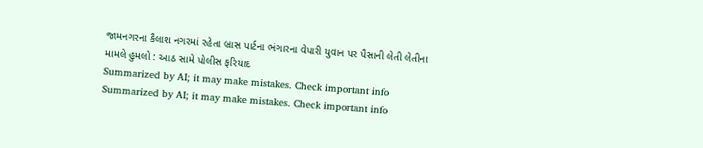જામનગરના કૈલાશ નગરમાં રહેતા બ્રાસ પાર્ટના ભંગારના વેપારી યુવાન પર પૈસાની લેતી લેતીના મામલે હુમલો : આઠ સામે પોલીસ ફરિયાદ
Summarized by AI; it may make mistakes. Check important info
Summarized by AI; it may make mistakes. Check important info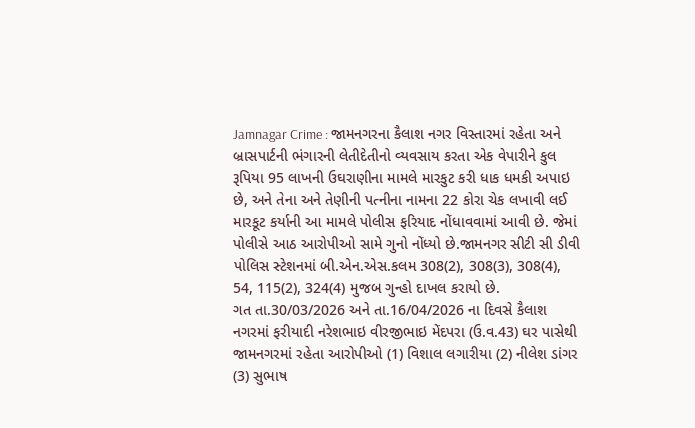Jamnagar Crime : જામનગરના કૈલાશ નગર વિસ્તારમાં રહેતા અને બ્રાસપાર્ટની ભંગારની લેતીદેતીનો વ્યવસાય કરતા એક વેપારીને કુલ રૂપિયા 95 લાખની ઉઘરાણીના મામલે મારકુટ કરી ધાક ધમકી અપાઇ છે, અને તેના અને તેણીની પત્નીના નામના 22 કોરા ચેક લખાવી લઈ મારકૂટ કર્યાની આ મામલે પોલીસ ફરિયાદ નોંધાવવામાં આવી છે. જેમાં પોલીસે આઠ આરોપીઓ સામે ગુનો નોંધ્યો છે.જામનગર સીટી સી ડીવી પોલિસ સ્ટેશનમાં બી.એન.એસ.કલમ 308(2), 308(3), 308(4), 54, 115(2), 324(4) મુજબ ગુન્હો દાખલ કરાયો છે.
ગત તા.30/03/2026 અને તા.16/04/2026 ના દિવસે કૈલાશ નગરમાં ફરીયાદી નરેશભાઇ વીરજીભાઇ મેંદપરા (ઉ.વ.43) ઘર પાસેથી જામનગરમાં રહેતા આરોપીઓ (1) વિશાલ લગારીયા (2) નીલેશ ડાંગર (3) સુભાષ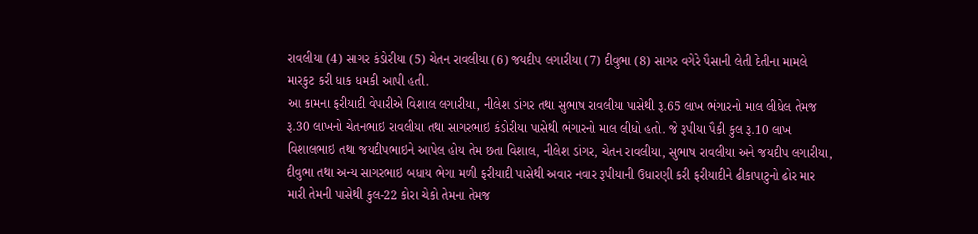રાવલીયા (4) સાગર કંડોરીયા (5) ચેતન રાવલીયા (6) જયદીપ લગારીયા (7) દીવુભા (8) સાગર વગેરે પૈસાની લેતી દેતીના મામલે મારકુટ કરી ધાક ધમકી આપી હતી.
આ કામના ફરીયાદી વેપારીએ વિશાલ લગારીયા, નીલેશ ડાંગર તથા સુભાષ રાવલીયા પાસેથી રૂ.65 લાખ ભંગારનો માલ લીધેલ તેમજ રૂ.30 લાખનો ચેતનભાઇ રાવલીયા તથા સાગરભાઇ કંડોરીયા પાસેથી ભંગારનો માલ લીધો હતો. જે રૂપીયા પૈકી કુલ રૂ.10 લાખ વિશાલભાઇ તથા જયદીપભાઇને આપેલ હોય તેમ છતા વિશાલ, નીલેશ ડાંગર, ચેતન રાવલીયા, સુભાષ રાવલીયા અને જયદીપ લગારીયા, દીવુભા તથા અન્ય સાગરભાઇ બધાય ભેગા મળી ફરીયાદી પાસેથી અવાર નવાર રૂપીયાની ઉધારણી કરી ફરીયાદીને ઢીકાપાટુનો ઢોર માર મારી તેમની પાસેથી કુલ-22 કોરા ચેકો તેમના તેમજ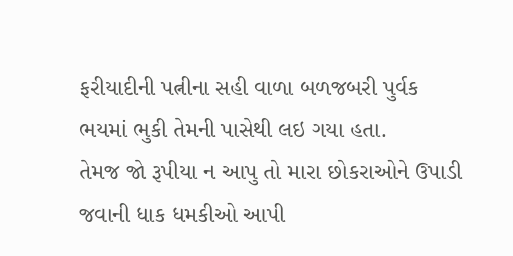ફરીયાદીની પત્નીના સહી વાળા બળજબરી પુર્વક ભયમાં ભુકી તેમની પાસેથી લઇ ગયા હતા.
તેમજ જો રૂપીયા ન આપુ તો મારા છોકરાઓને ઉપાડી જવાની ધાક ધમકીઓ આપી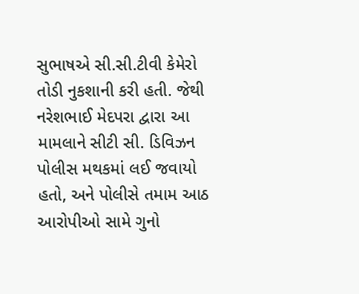સુભાષએ સી.સી.ટીવી કેમેરો તોડી નુકશાની કરી હતી. જેથી નરેશભાઈ મેદપરા દ્વારા આ મામલાને સીટી સી. ડિવિઝન પોલીસ મથકમાં લઈ જવાયો હતો, અને પોલીસે તમામ આઠ આરોપીઓ સામે ગુનો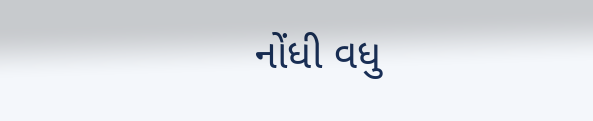નોંધી વધુ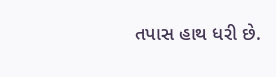તપાસ હાથ ધરી છે.